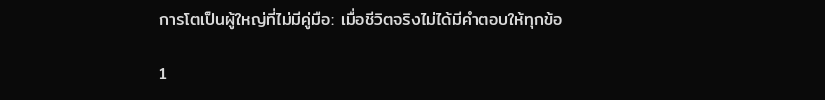การโตเป็นผู้ใหญ่ที่ไม่มีคู่มือ: เมื่อชีวิตจริงไม่ได้มีคำตอบให้ทุกข้อ

1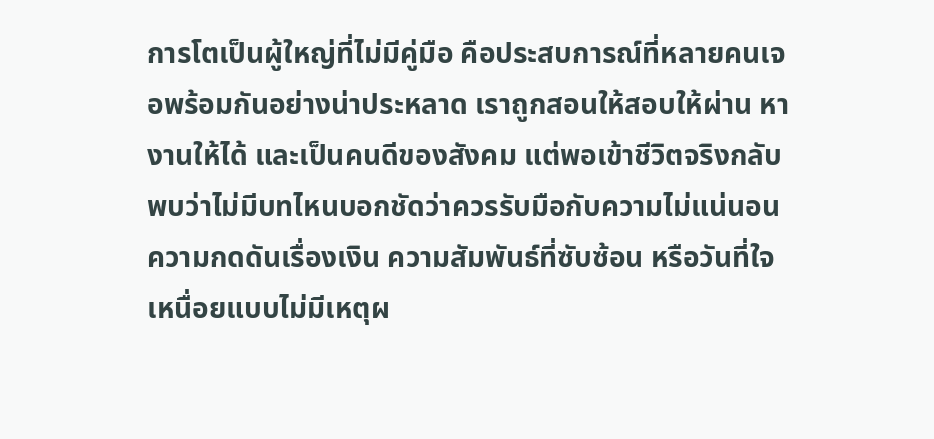การโตเป็นผู้ใหญ่ที่ไม่มีคู่มือ คือประสบการณ์ที่หลายคนเจอพร้อมกันอย่างน่าประหลาด เราถูกสอนให้สอบให้ผ่าน หางานให้ได้ และเป็นคนดีของสังคม แต่พอเข้าชีวิตจริงกลับพบว่าไม่มีบทไหนบอกชัดว่าควรรับมือกับความไม่แน่นอน ความกดดันเรื่องเงิน ความสัมพันธ์ที่ซับซ้อน หรือวันที่ใจเหนื่อยแบบไม่มีเหตุผ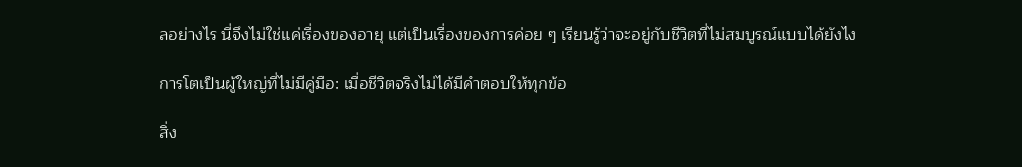ลอย่างไร นี่จึงไม่ใช่แค่เรื่องของอายุ แต่เป็นเรื่องของการค่อย ๆ เรียนรู้ว่าจะอยู่กับชีวิตที่ไม่สมบูรณ์แบบได้ยังไง

การโตเป็นผู้ใหญ่ที่ไม่มีคู่มือ: เมื่อชีวิตจริงไม่ได้มีคำตอบให้ทุกข้อ

สิ่ง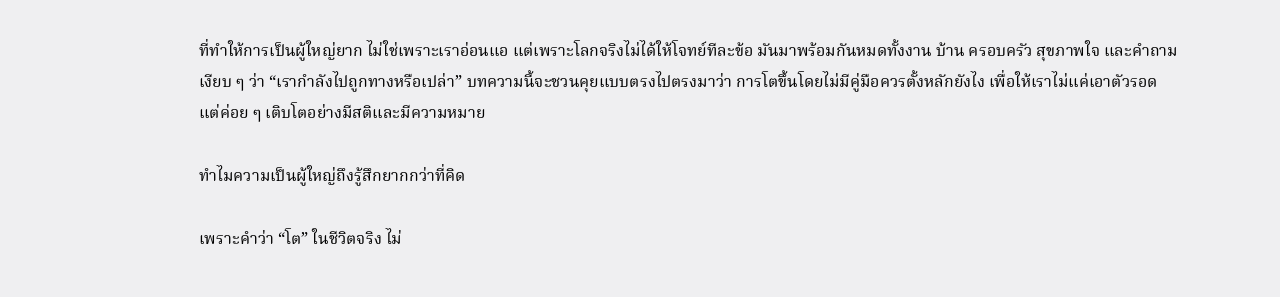ที่ทำให้การเป็นผู้ใหญ่ยาก ไม่ใช่เพราะเราอ่อนแอ แต่เพราะโลกจริงไม่ได้ให้โจทย์ทีละข้อ มันมาพร้อมกันหมดทั้งงาน บ้าน ครอบครัว สุขภาพใจ และคำถามเงียบ ๆ ว่า “เรากำลังไปถูกทางหรือเปล่า” บทความนี้จะชวนคุยแบบตรงไปตรงมาว่า การโตขึ้นโดยไม่มีคู่มือควรตั้งหลักยังไง เพื่อให้เราไม่แค่เอาตัวรอด แต่ค่อย ๆ เติบโตอย่างมีสติและมีความหมาย

ทำไมความเป็นผู้ใหญ่ถึงรู้สึกยากกว่าที่คิด

เพราะคำว่า “โต” ในชีวิตจริง ไม่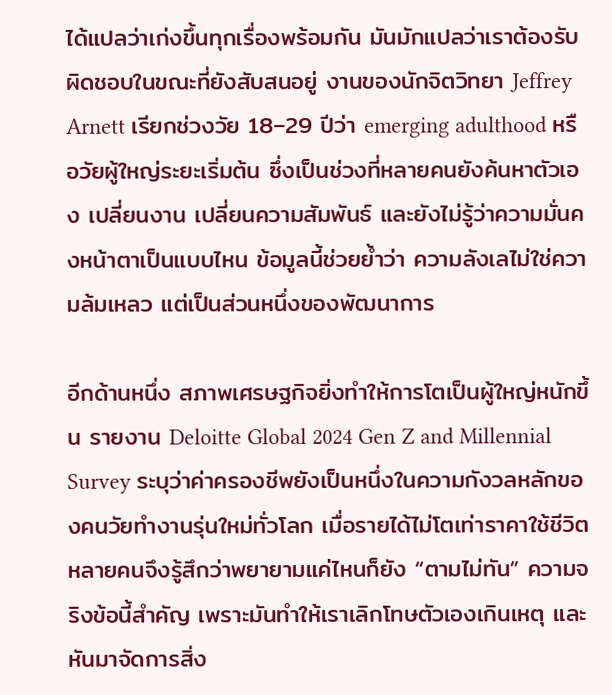ได้แปลว่าเก่งขึ้นทุกเรื่องพร้อมกัน มันมักแปลว่าเราต้องรับผิดชอบในขณะที่ยังสับสนอยู่ งานของนักจิตวิทยา Jeffrey Arnett เรียกช่วงวัย 18–29 ปีว่า emerging adulthood หรือวัยผู้ใหญ่ระยะเริ่มต้น ซึ่งเป็นช่วงที่หลายคนยังค้นหาตัวเอง เปลี่ยนงาน เปลี่ยนความสัมพันธ์ และยังไม่รู้ว่าความมั่นคงหน้าตาเป็นแบบไหน ข้อมูลนี้ช่วยย้ำว่า ความลังเลไม่ใช่ความล้มเหลว แต่เป็นส่วนหนึ่งของพัฒนาการ

อีกด้านหนึ่ง สภาพเศรษฐกิจยิ่งทำให้การโตเป็นผู้ใหญ่หนักขึ้น รายงาน Deloitte Global 2024 Gen Z and Millennial Survey ระบุว่าค่าครองชีพยังเป็นหนึ่งในความกังวลหลักของคนวัยทำงานรุ่นใหม่ทั่วโลก เมื่อรายได้ไม่โตเท่าราคาใช้ชีวิต หลายคนจึงรู้สึกว่าพยายามแค่ไหนก็ยัง “ตามไม่ทัน” ความจริงข้อนี้สำคัญ เพราะมันทำให้เราเลิกโทษตัวเองเกินเหตุ และหันมาจัดการสิ่ง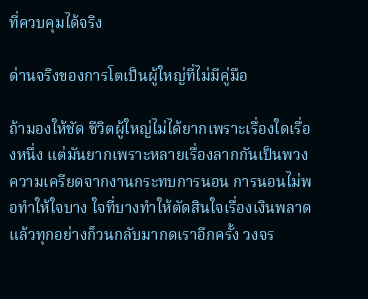ที่ควบคุมได้จริง

ด่านจริงของการโตเป็นผู้ใหญ่ที่ไม่มีคู่มือ

ถ้ามองให้ชัด ชีวิตผู้ใหญ่ไม่ได้ยากเพราะเรื่องใดเรื่องหนึ่ง แต่มันยากเพราะหลายเรื่องลากกันเป็นพวง ความเครียดจากงานกระทบการนอน การนอนไม่พอทำให้ใจบาง ใจที่บางทำให้ตัดสินใจเรื่องเงินพลาด แล้วทุกอย่างก็วนกลับมากดเราอีกครั้ง วงจร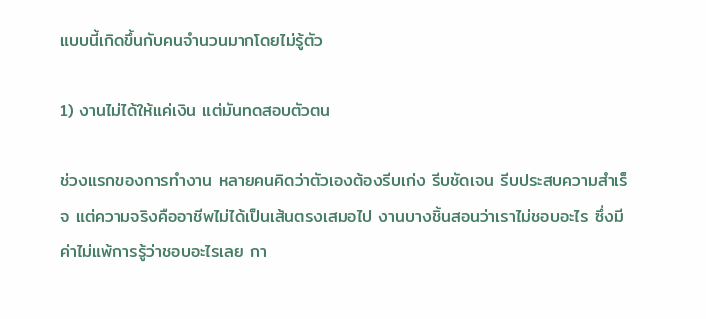แบบนี้เกิดขึ้นกับคนจำนวนมากโดยไม่รู้ตัว

1) งานไม่ได้ให้แค่เงิน แต่มันทดสอบตัวตน

ช่วงแรกของการทำงาน หลายคนคิดว่าตัวเองต้องรีบเก่ง รีบชัดเจน รีบประสบความสำเร็จ แต่ความจริงคืออาชีพไม่ได้เป็นเส้นตรงเสมอไป งานบางชิ้นสอนว่าเราไม่ชอบอะไร ซึ่งมีค่าไม่แพ้การรู้ว่าชอบอะไรเลย กา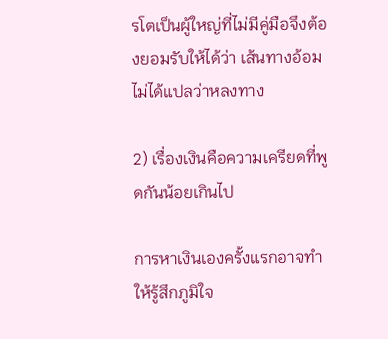รโตเป็นผู้ใหญ่ที่ไม่มีคู่มือจึงต้องยอมรับให้ได้ว่า เส้นทางอ้อมไม่ได้แปลว่าหลงทาง

2) เรื่องเงินคือความเครียดที่พูดกันน้อยเกินไป

การหาเงินเองครั้งแรกอาจทำให้รู้สึกภูมิใจ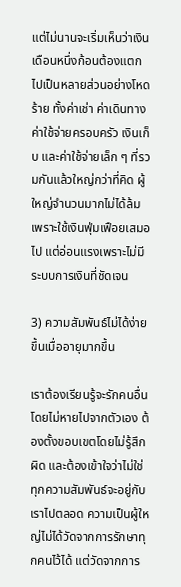แต่ไม่นานจะเริ่มเห็นว่าเงินเดือนหนึ่งก้อนต้องแตกไปเป็นหลายส่วนอย่างโหดร้าย ทั้งค่าเช่า ค่าเดินทาง ค่าใช้จ่ายครอบครัว เงินเก็บ และค่าใช้จ่ายเล็ก ๆ ที่รวมกันแล้วใหญ่กว่าที่คิด ผู้ใหญ่จำนวนมากไม่ได้ล้มเพราะใช้เงินฟุ่มเฟือยเสมอไป แต่อ่อนแรงเพราะไม่มีระบบการเงินที่ชัดเจน

3) ความสัมพันธ์ไม่ได้ง่ายขึ้นเมื่ออายุมากขึ้น

เราต้องเรียนรู้จะรักคนอื่นโดยไม่หายไปจากตัวเอง ต้องตั้งขอบเขตโดยไม่รู้สึกผิด และต้องเข้าใจว่าไม่ใช่ทุกความสัมพันธ์จะอยู่กับเราไปตลอด ความเป็นผู้ใหญ่ไม่ได้วัดจากการรักษาทุกคนไว้ได้ แต่วัดจากการ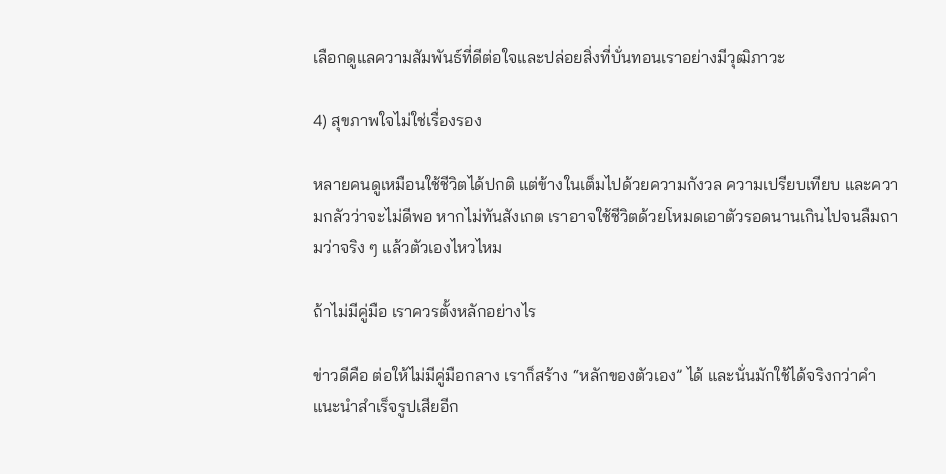เลือกดูแลความสัมพันธ์ที่ดีต่อใจและปล่อยสิ่งที่บั่นทอนเราอย่างมีวุฒิภาวะ

4) สุขภาพใจไม่ใช่เรื่องรอง

หลายคนดูเหมือนใช้ชีวิตได้ปกติ แต่ข้างในเต็มไปด้วยความกังวล ความเปรียบเทียบ และความกลัวว่าจะไม่ดีพอ หากไม่ทันสังเกต เราอาจใช้ชีวิตด้วยโหมดเอาตัวรอดนานเกินไปจนลืมถามว่าจริง ๆ แล้วตัวเองไหวไหม

ถ้าไม่มีคู่มือ เราควรตั้งหลักอย่างไร

ข่าวดีคือ ต่อให้ไม่มีคู่มือกลาง เราก็สร้าง “หลักของตัวเอง” ได้ และนั่นมักใช้ได้จริงกว่าคำแนะนำสำเร็จรูปเสียอีก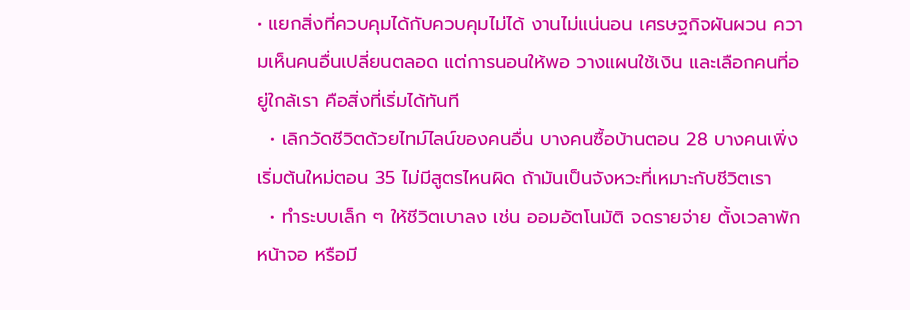• แยกสิ่งที่ควบคุมได้กับควบคุมไม่ได้ งานไม่แน่นอน เศรษฐกิจผันผวน ความเห็นคนอื่นเปลี่ยนตลอด แต่การนอนให้พอ วางแผนใช้เงิน และเลือกคนที่อยู่ใกล้เรา คือสิ่งที่เริ่มได้ทันที
  • เลิกวัดชีวิตด้วยไทม์ไลน์ของคนอื่น บางคนซื้อบ้านตอน 28 บางคนเพิ่งเริ่มต้นใหม่ตอน 35 ไม่มีสูตรไหนผิด ถ้ามันเป็นจังหวะที่เหมาะกับชีวิตเรา
  • ทำระบบเล็ก ๆ ให้ชีวิตเบาลง เช่น ออมอัตโนมัติ จดรายจ่าย ตั้งเวลาพักหน้าจอ หรือมี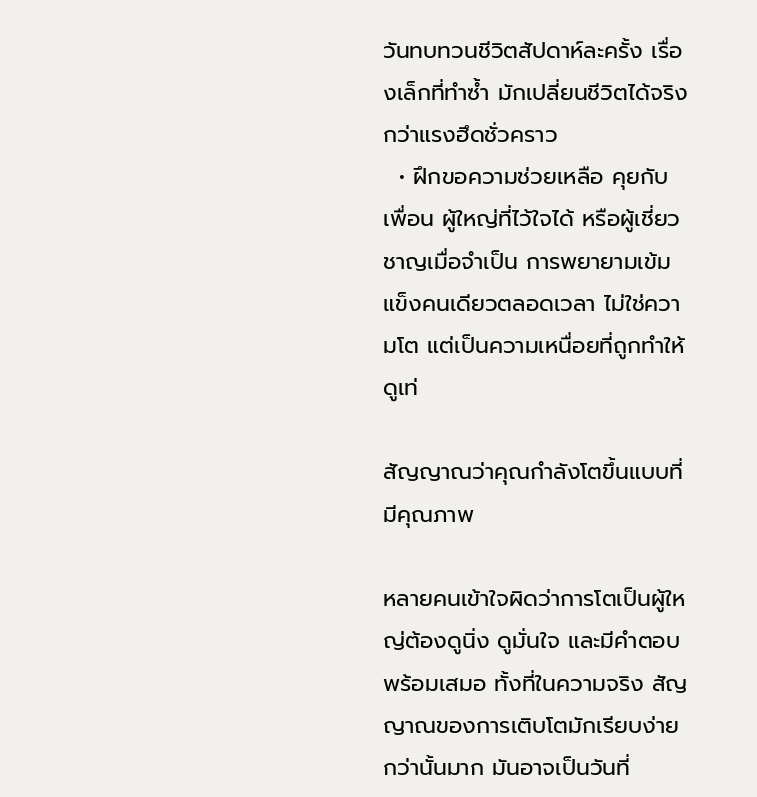วันทบทวนชีวิตสัปดาห์ละครั้ง เรื่องเล็กที่ทำซ้ำ มักเปลี่ยนชีวิตได้จริงกว่าแรงฮึดชั่วคราว
  • ฝึกขอความช่วยเหลือ คุยกับเพื่อน ผู้ใหญ่ที่ไว้ใจได้ หรือผู้เชี่ยวชาญเมื่อจำเป็น การพยายามเข้มแข็งคนเดียวตลอดเวลา ไม่ใช่ความโต แต่เป็นความเหนื่อยที่ถูกทำให้ดูเท่

สัญญาณว่าคุณกำลังโตขึ้นแบบที่มีคุณภาพ

หลายคนเข้าใจผิดว่าการโตเป็นผู้ใหญ่ต้องดูนิ่ง ดูมั่นใจ และมีคำตอบพร้อมเสมอ ทั้งที่ในความจริง สัญญาณของการเติบโตมักเรียบง่ายกว่านั้นมาก มันอาจเป็นวันที่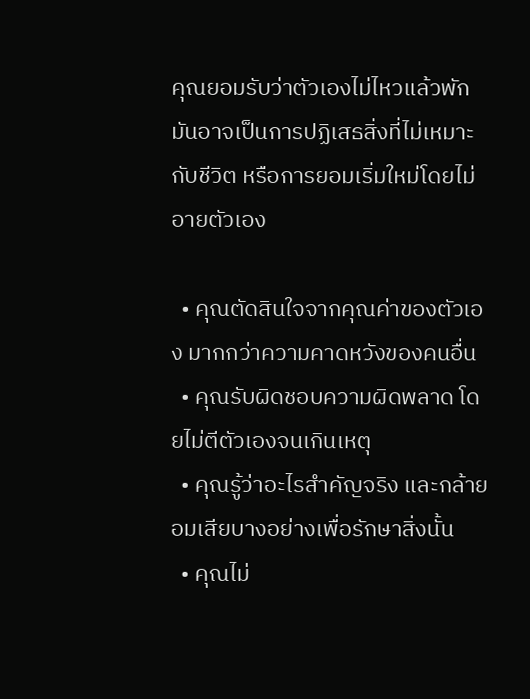คุณยอมรับว่าตัวเองไม่ไหวแล้วพัก มันอาจเป็นการปฏิเสธสิ่งที่ไม่เหมาะกับชีวิต หรือการยอมเริ่มใหม่โดยไม่อายตัวเอง

  • คุณตัดสินใจจากคุณค่าของตัวเอง มากกว่าความคาดหวังของคนอื่น
  • คุณรับผิดชอบความผิดพลาด โดยไม่ตีตัวเองจนเกินเหตุ
  • คุณรู้ว่าอะไรสำคัญจริง และกล้ายอมเสียบางอย่างเพื่อรักษาสิ่งนั้น
  • คุณไม่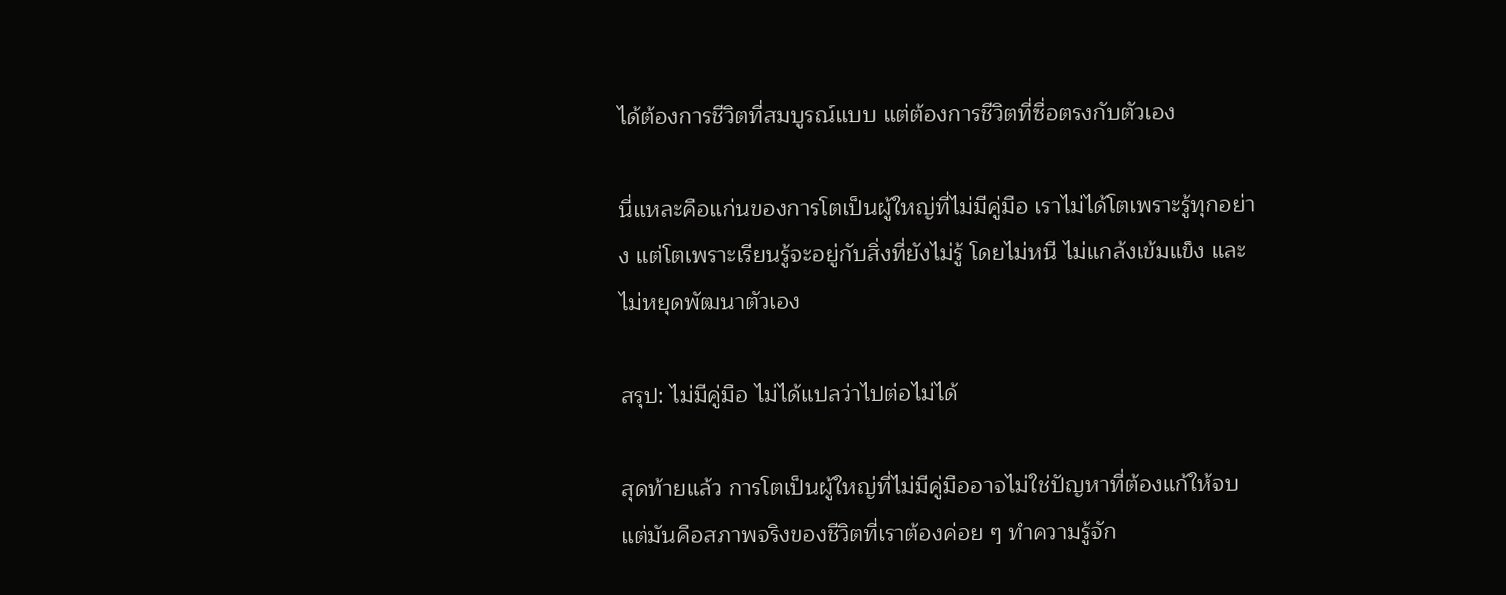ได้ต้องการชีวิตที่สมบูรณ์แบบ แต่ต้องการชีวิตที่ซื่อตรงกับตัวเอง

นี่แหละคือแก่นของการโตเป็นผู้ใหญ่ที่ไม่มีคู่มือ เราไม่ได้โตเพราะรู้ทุกอย่าง แต่โตเพราะเรียนรู้จะอยู่กับสิ่งที่ยังไม่รู้ โดยไม่หนี ไม่แกล้งเข้มแข็ง และไม่หยุดพัฒนาตัวเอง

สรุป: ไม่มีคู่มือ ไม่ได้แปลว่าไปต่อไม่ได้

สุดท้ายแล้ว การโตเป็นผู้ใหญ่ที่ไม่มีคู่มืออาจไม่ใช่ปัญหาที่ต้องแก้ให้จบ แต่มันคือสภาพจริงของชีวิตที่เราต้องค่อย ๆ ทำความรู้จัก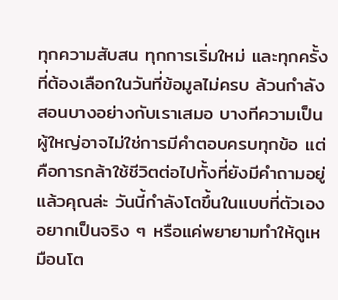ทุกความสับสน ทุกการเริ่มใหม่ และทุกครั้งที่ต้องเลือกในวันที่ข้อมูลไม่ครบ ล้วนกำลังสอนบางอย่างกับเราเสมอ บางทีความเป็นผู้ใหญ่อาจไม่ใช่การมีคำตอบครบทุกข้อ แต่คือการกล้าใช้ชีวิตต่อไปทั้งที่ยังมีคำถามอยู่ แล้วคุณล่ะ วันนี้กำลังโตขึ้นในแบบที่ตัวเองอยากเป็นจริง ๆ หรือแค่พยายามทำให้ดูเหมือนโต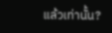แล้วเท่านั้น?